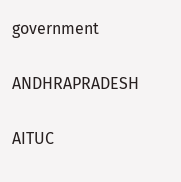government

ANDHRAPRADESH

AITUC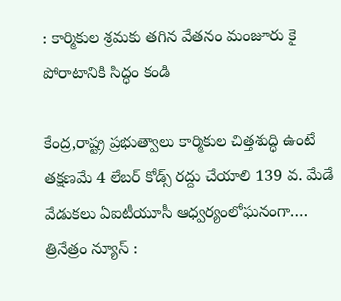: కార్మికుల శ్రమకు తగిన వేతనం మంజూరు కై పోరాటానికి సిద్ధం కండి

కేంద్ర,రాష్ట్ర ప్రభుత్వాలు కార్మికుల చిత్తశుద్ధి ఉంటే తక్షణమే 4 లేబర్ కోడ్స్ రద్దు చేయాలి 139 వ. మేడే వేడుకలు ఏఐటీయూసీ ఆధ్వర్యంలోఘనంగా…. త్రినేత్రం న్యూస్ :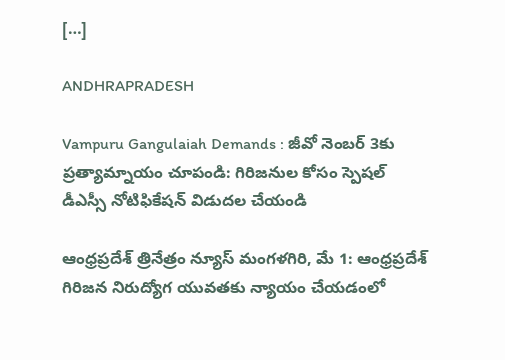[…]

ANDHRAPRADESH

Vampuru Gangulaiah Demands : జీవో నెంబర్ 3కు ప్రత్యామ్నాయం చూపండి: గిరిజనుల కోసం స్పెషల్ డీఎస్సీ నోటిఫికేషన్ విడుదల చేయండి

ఆంధ్రప్రదేశ్ త్రినేత్రం న్యూస్ మంగళగిరి, మే 1: ఆంధ్రప్రదేశ్ గిరిజన నిరుద్యోగ యువతకు న్యాయం చేయడంలో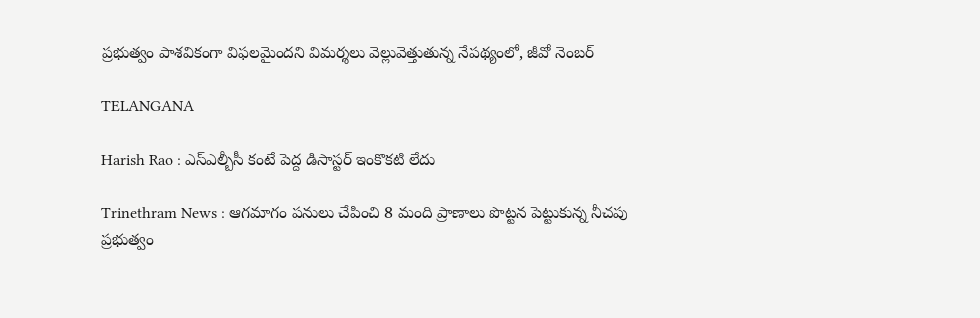ప్రభుత్వం పాశవికంగా విఫలమైందని విమర్శలు వెల్లువెత్తుతున్న నేపథ్యంలో, జీవో నెంబర్

TELANGANA

Harish Rao : ఎస్ఎల్బీసీ కంటే పెద్ద డిసాస్టర్ ఇంకొకటి లేదు

Trinethram News : ఆగమాగం పనులు చేపించి 8 మంది ప్రాణాలు పొట్టన పెట్టుకున్న నీచపు ప్రభుత్వం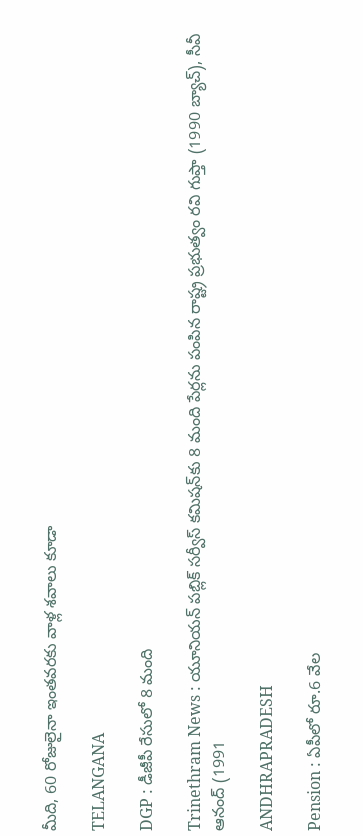మీది, 60 రోజులైనా ఇంతవరకు వాళ్ల శవాలు కూడా

TELANGANA

DGP : డీజీపీ రేసులో 8 మంది

Trinethram News : యూనియన్ పబ్లిక్ సర్వీస్ కమిషన్‌కు 8 మంది పేర్లను పంపిన రాష్ట్ర ప్రభుత్వం రవి గుప్తా (1990 బ్యాచ్), సీవీ ఆనంద్ (1991

ANDHRAPRADESH

Pension : ఏపీలో రూ.6 వేల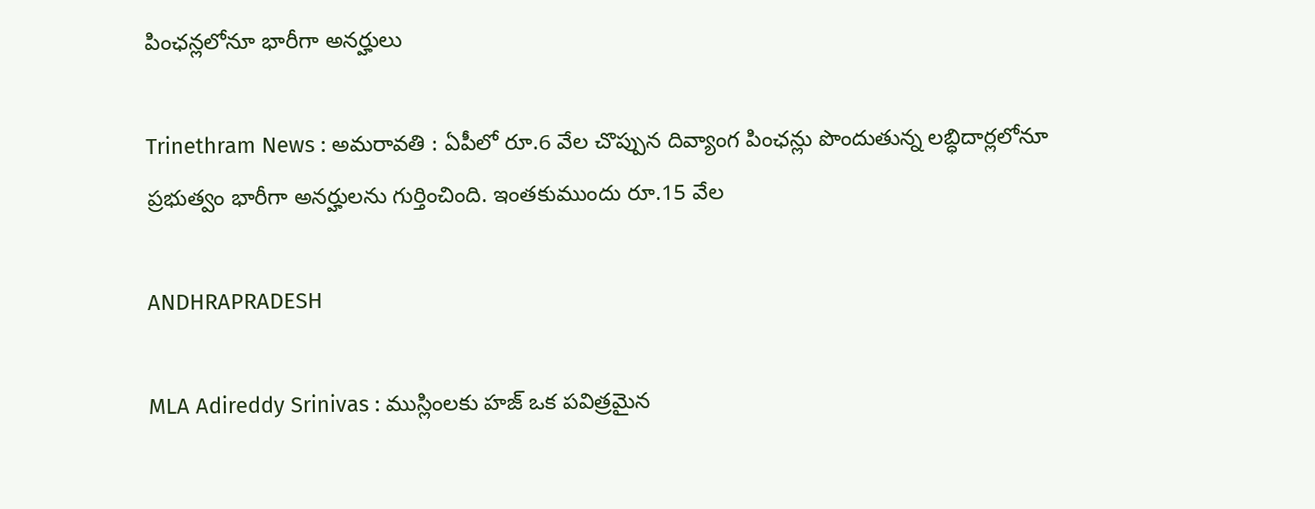పింఛన్లలోనూ భారీగా అనర్హులు

Trinethram News : అమరావతి : ఏపీలో రూ.6 వేల చొప్పున దివ్యాంగ పింఛన్లు పొందుతున్న లబ్ధిదార్లలోనూ ప్రభుత్వం భారీగా అనర్హులను గుర్తించింది. ఇంతకుముందు రూ.15 వేల

ANDHRAPRADESH

MLA Adireddy Srinivas : ముస్లింలకు హజ్‌ ఒక పవిత్రమైన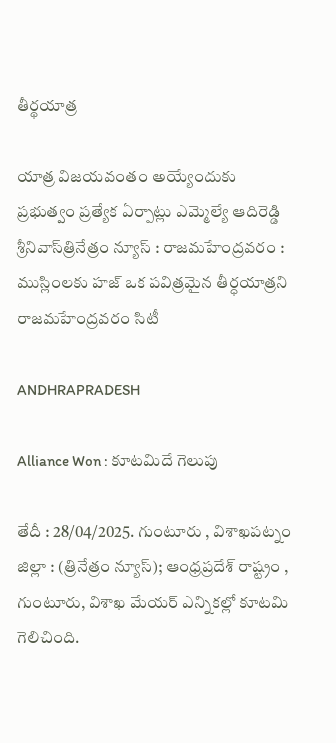తీర్థయాత్ర

యాత్ర విజయవంతం అయ్యేందుకు ప్రభుత్వం ప్రత్యేక ఏర్పాట్లు ఎమ్మెల్యే ఆదిరెడ్డి శ్రీనివాస్‌త్రినేత్రం న్యూస్ : రాజమహేంద్రవరం : ముస్లింలకు హజ్‌ ఒక పవిత్రమైన తీర్ధయాత్రని రాజమహేంద్రవరం సిటీ

ANDHRAPRADESH

Alliance Won : కూటమిదే గెలుపు

తేదీ : 28/04/2025. గుంటూరు , విశాఖపట్నం జిల్లా : (త్రినేత్రం న్యూస్); ఆంధ్రప్రదేశ్ రాష్ట్రం , గుంటూరు, విశాఖ మేయర్ ఎన్నికల్లో కూటమి గెలిచింది.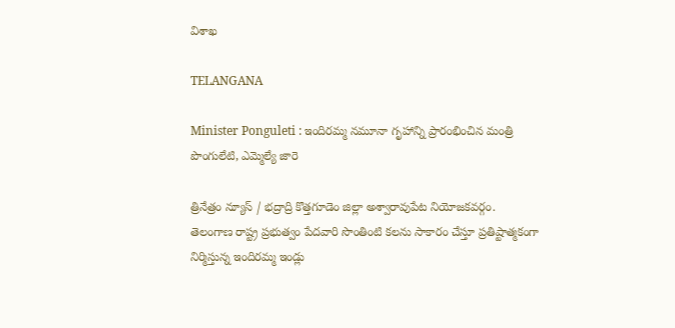విశాఖ

TELANGANA

Minister Ponguleti : ఇందిరమ్మ నమూనా గృహాన్ని ప్రారంభించిన మంత్రి పొంగులేటి, ఎమ్మెల్యే జారె

త్రినేత్రం న్యూస్ / భద్రాద్రి కొత్తగూడెం జిల్లా అశ్వారావుపేట నియోజకవర్గం. తెలంగాణ రాష్ట్ర ప్రభుత్వం పేదవారి సొంతింటి కలను సాకారం చేస్తూ ప్రతిష్టాత్మకంగా నిర్మిస్తున్న ఇందిరమ్మ ఇండ్లు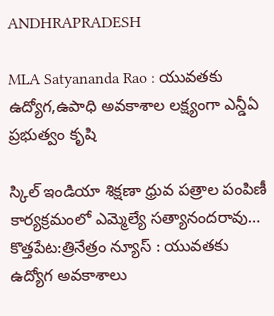ANDHRAPRADESH

MLA Satyananda Rao : యువతకు ఉద్యోగ,ఉపాధి అవకాశాల లక్ష్యంగా ఎన్డీఏ ప్రభుత్వం కృషి

స్కిల్ ఇండియా శిక్షణా ధ్రువ పత్రాల పంపిణీ కార్యక్రమంలో ఎమ్మెల్యే సత్యానందరావు… కొత్తపేట:త్రినేత్రం న్యూస్ : యువతకు ఉద్యోగ అవకాశాలు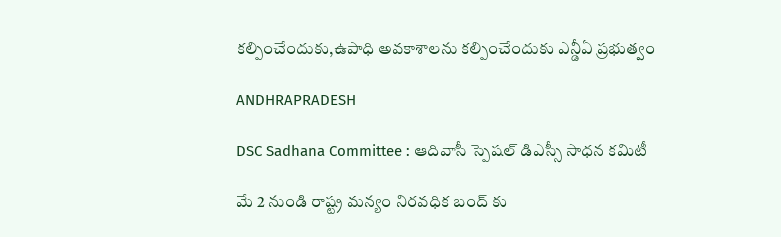కల్పించేందుకు,ఉపాధి అవకాశాలను కల్పించేందుకు ఎన్డీఏ ప్రభుత్వం

ANDHRAPRADESH

DSC Sadhana Committee : ఆదివాసీ స్పెషల్ డిఎస్సీ సాధన కమిటీ

మే 2 నుండి రాష్ట్ర మన్యం నిరవధిక బంద్ కు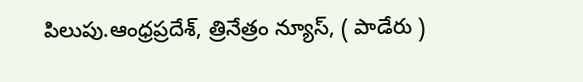పిలుపు.ఆంధ్రప్రదేశ్, త్రినేత్రం న్యూస్, ( పాడేరు )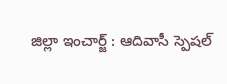జిల్లా ఇంచార్జ్ : ఆదివాసీ స్పెషల్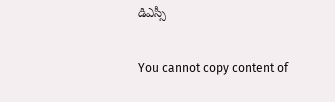డిఎస్సీ

You cannot copy content of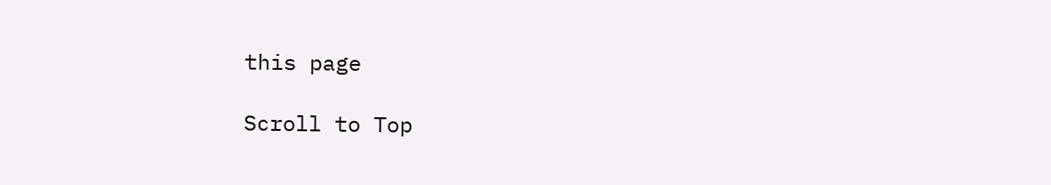this page

Scroll to Top